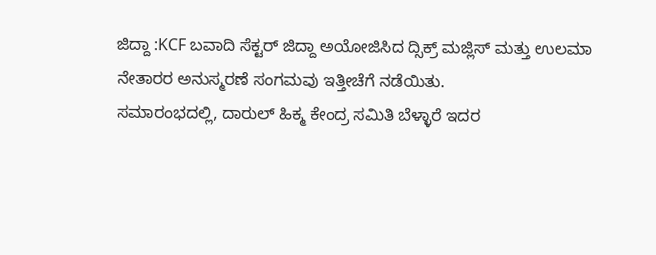ಜಿದ್ದಾ :KCF ಬವಾದಿ ಸೆಕ್ಟರ್ ಜಿದ್ದಾ ಅಯೋಜಿಸಿದ ದ್ಸಿಕ್ರ್ ಮಜ್ಲಿಸ್ ಮತ್ತು ಉಲಮಾ ನೇತಾರರ ಅನುಸ್ಮರಣೆ ಸಂಗಮವು ಇತ್ತೀಚೆಗೆ ನಡೆಯಿತು.
ಸಮಾರಂಭದಲ್ಲಿ, ದಾರುಲ್ ಹಿಕ್ಮ ಕೇಂದ್ರ ಸಮಿತಿ ಬೆಳ್ಳಾರೆ ಇದರ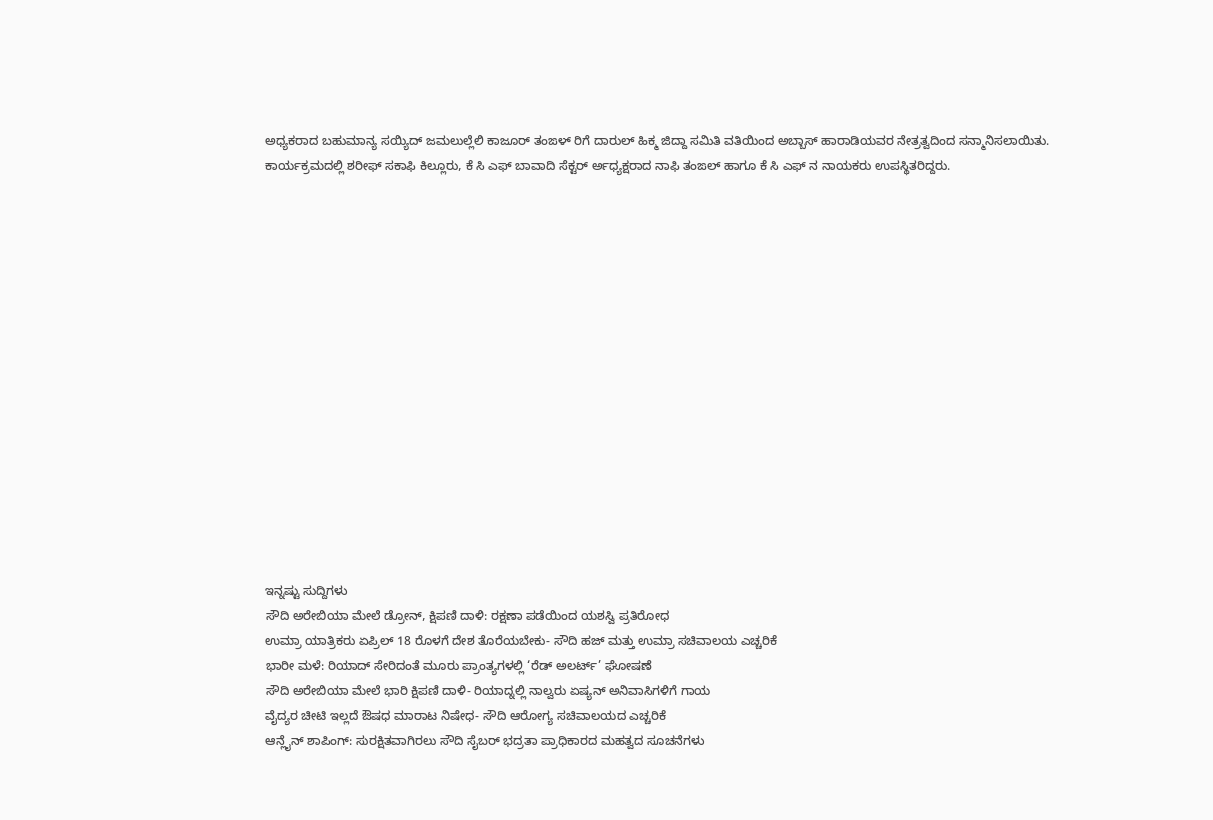ಅಧ್ಯಕರಾದ ಬಹುಮಾನ್ಯ ಸಯ್ಯಿದ್ ಜಮಲುಲ್ಲೆಲಿ ಕಾಜೂರ್ ತಂಙಳ್ ರಿಗೆ ದಾರುಲ್ ಹಿಕ್ಮ ಜಿದ್ದಾ ಸಮಿತಿ ವತಿಯಿಂದ ಅಬ್ಬಾಸ್ ಹಾರಾಡಿಯವರ ನೇತ್ರತ್ವದಿಂದ ಸನ್ಮಾನಿಸಲಾಯಿತು.
ಕಾರ್ಯಕ್ರಮದಲ್ಲಿ ಶರೀಫ್ ಸಕಾಫಿ ಕಿಲ್ಲೂರು, ಕೆ ಸಿ ಎಫ್ ಬಾವಾದಿ ಸೆಕ್ಟರ್ ರ್ಅಧ್ಯಕ್ಷರಾದ ನಾಫಿ ತಂಙಲ್ ಹಾಗೂ ಕೆ ಸಿ ಎಫ್ ನ ನಾಯಕರು ಉಪಸ್ಥಿತರಿದ್ದರು.
















ಇನ್ನಷ್ಟು ಸುದ್ದಿಗಳು
ಸೌದಿ ಅರೇಬಿಯಾ ಮೇಲೆ ಡ್ರೋನ್, ಕ್ಷಿಪಣಿ ದಾಳಿ: ರಕ್ಷಣಾ ಪಡೆಯಿಂದ ಯಶಸ್ವಿ ಪ್ರತಿರೋಧ
ಉಮ್ರಾ ಯಾತ್ರಿಕರು ಏಪ್ರಿಲ್ 18 ರೊಳಗೆ ದೇಶ ತೊರೆಯಬೇಕು- ಸೌದಿ ಹಜ್ ಮತ್ತು ಉಮ್ರಾ ಸಚಿವಾಲಯ ಎಚ್ಚರಿಕೆ
ಭಾರೀ ಮಳೆ: ರಿಯಾದ್ ಸೇರಿದಂತೆ ಮೂರು ಪ್ರಾಂತ್ಯಗಳಲ್ಲಿ ‘ರೆಡ್ ಅಲರ್ಟ್’ ಘೋಷಣೆ
ಸೌದಿ ಅರೇಬಿಯಾ ಮೇಲೆ ಭಾರಿ ಕ್ಷಿಪಣಿ ದಾಳಿ- ರಿಯಾದ್ನಲ್ಲಿ ನಾಲ್ವರು ಏಷ್ಯನ್ ಅನಿವಾಸಿಗಳಿಗೆ ಗಾಯ
ವೈದ್ಯರ ಚೀಟಿ ಇಲ್ಲದೆ ಔಷಧ ಮಾರಾಟ ನಿಷೇಧ- ಸೌದಿ ಆರೋಗ್ಯ ಸಚಿವಾಲಯದ ಎಚ್ಚರಿಕೆ
ಆನ್ಲೈನ್ ಶಾಪಿಂಗ್: ಸುರಕ್ಷಿತವಾಗಿರಲು ಸೌದಿ ಸೈಬರ್ ಭದ್ರತಾ ಪ್ರಾಧಿಕಾರದ ಮಹತ್ವದ ಸೂಚನೆಗಳು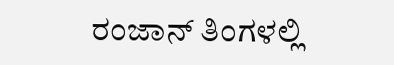ರಂಜಾನ್ ತಿಂಗಳಲ್ಲಿ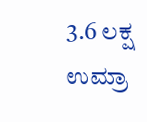3.6 ಲಕ್ಷ ಉಮ್ರಾ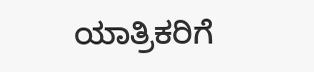ಯಾತ್ರಿಕರಿಗೆ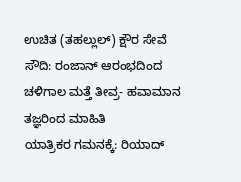ಉಚಿತ (ತಹಲ್ಲುಲ್) ಕ್ಷೌರ ಸೇವೆ
ಸೌದಿ: ರಂಜಾನ್ ಆರಂಭದಿಂದ ಚಳಿಗಾಲ ಮತ್ತೆ ತೀವ್ರ- ಹವಾಮಾನ ತಜ್ಞರಿಂದ ಮಾಹಿತಿ
ಯಾತ್ರಿಕರ ಗಮನಕ್ಕೆ: ರಿಯಾದ್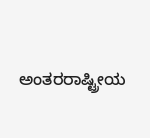ಅಂತರರಾಷ್ಟ್ರೀಯ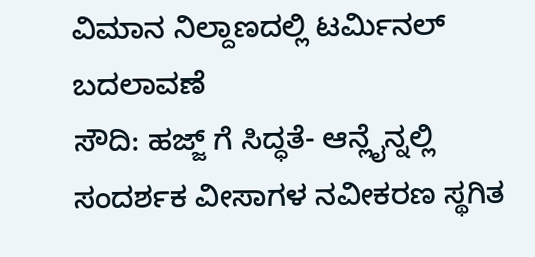ವಿಮಾನ ನಿಲ್ದಾಣದಲ್ಲಿ ಟರ್ಮಿನಲ್ ಬದಲಾವಣೆ
ಸೌದಿ: ಹಜ್ಜ್ ಗೆ ಸಿದ್ಧತೆ- ಆನ್ಲೈನ್ನಲ್ಲಿ ಸಂದರ್ಶಕ ವೀಸಾಗಳ ನವೀಕರಣ ಸ್ಥಗಿತ